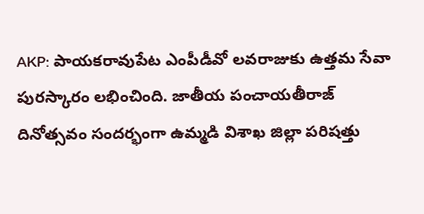AKP: పాయకరావుపేట ఎంపీడీవో లవరాజుకు ఉత్తమ సేవా పురస్కారం లభించింది. జాతీయ పంచాయతీరాజ్ దినోత్సవం సందర్భంగా ఉమ్మడి విశాఖ జిల్లా పరిషత్తు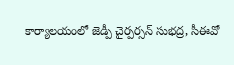కార్యాలయంలో జెడ్పీ చైర్పర్సన్ సుభద్ర, సీఈవో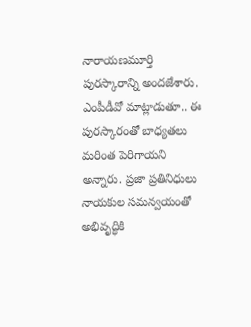నారాయణమూర్తి పురస్కారాన్ని అందజేశారు. ఎంపీడీవో మాట్లాడుతూ.. ఈ పురస్కారంతో బాధ్యతలు మరింత పెరిగాయని అన్నారు. ప్రజా ప్రతినిధులు నాయకుల సమన్వయంతో అభివృద్ధికి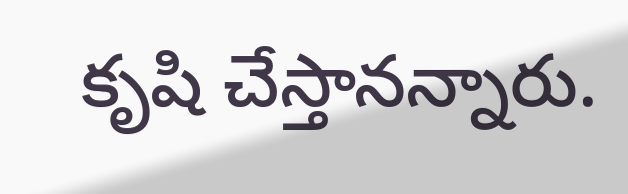కృషి చేస్తానన్నారు.